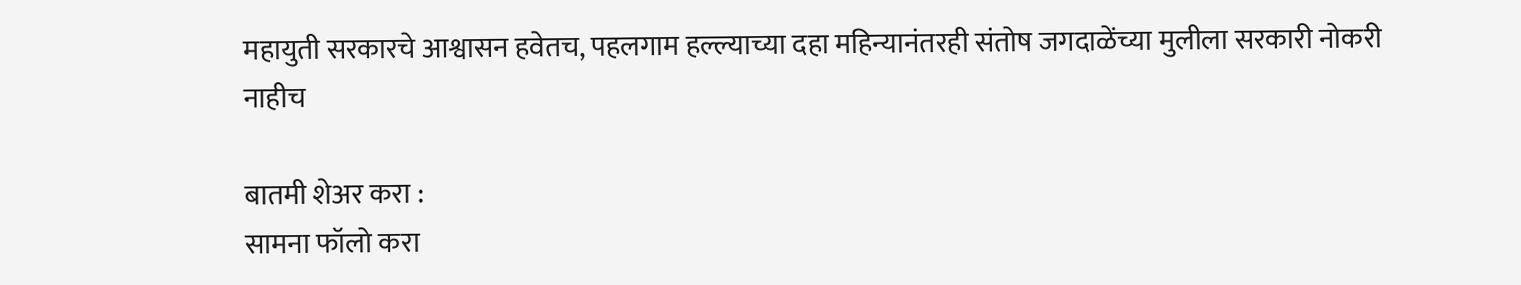महायुती सरकारचे आश्वासन हवेतच, पहलगाम हल्ल्याच्या दहा महिन्यानंतरही संतोष जगदाळेंच्या मुलीला सरकारी नोकरी नाहीच

बातमी शेअर करा :
सामना फॉलो करा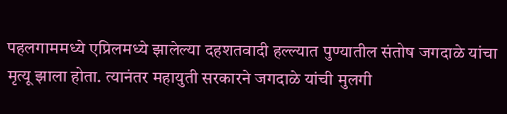पहलगाममध्ये एप्रिलमध्ये झालेल्या दहशतवादी हल्ल्यात पुण्यातील संतोष जगदाळे यांचा मृत्यू झाला होता. त्यानंतर महायुती सरकारने जगदाळे यांची मुलगी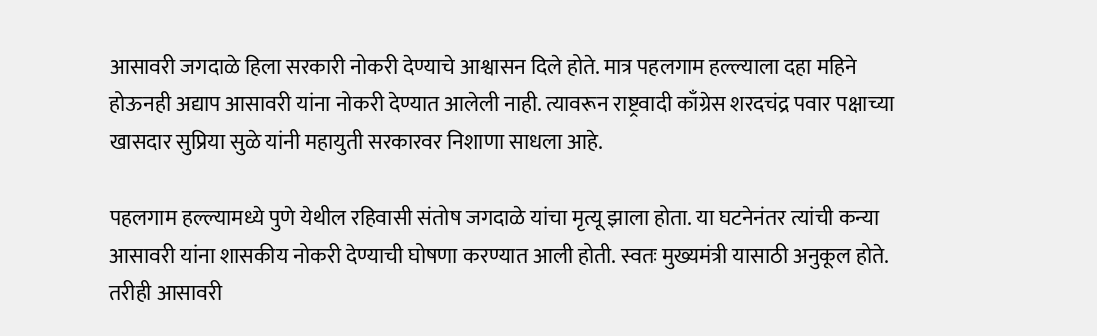आसावरी जगदाळे हिला सरकारी नोकरी देण्याचे आश्वासन दिले होते. मात्र पहलगाम हल्ल्याला दहा महिने होऊनही अद्याप आसावरी यांना नोकरी देण्यात आलेली नाही. त्यावरून राष्ट्रवादी काँग्रेस शरदचंद्र पवार पक्षाच्या खासदार सुप्रिया सुळे यांनी महायुती सरकारवर निशाणा साधला आहे.

पहलगाम हल्ल्यामध्ये पुणे येथील रहिवासी संतोष जगदाळे यांचा मृत्यू झाला होता. या घटनेनंतर त्यांची कन्या आसावरी यांना शासकीय नोकरी देण्याची घोषणा करण्यात आली होती. स्वतः मुख्यमंत्री यासाठी अनुकूल होते. तरीही आसावरी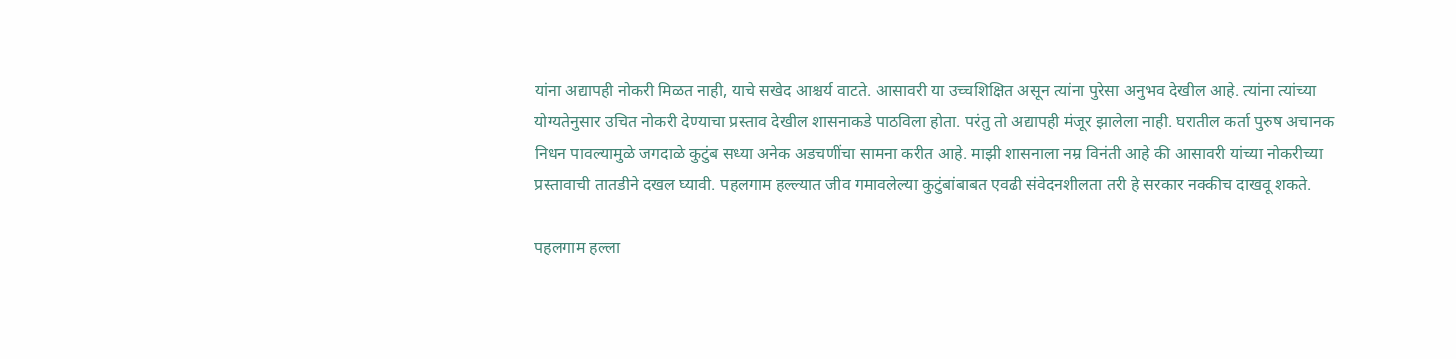यांना अद्यापही नोकरी मिळत नाही, याचे सखेद आश्चर्य वाटते. आसावरी या उच्चशिक्षित असून त्यांना पुरेसा अनुभव देखील आहे. त्यांना त्यांच्या योग्यतेनुसार उचित नोकरी देण्याचा प्रस्ताव देखील शासनाकडे पाठविला होता. परंतु तो अद्यापही मंजूर झालेला नाही. घरातील कर्ता पुरुष अचानक निधन पावल्यामुळे जगदाळे कुटुंब सध्या अनेक अडचणींचा सामना करीत आहे. माझी शासनाला नम्र विनंती आहे की आसावरी यांच्या नोकरीच्या प्रस्तावाची तातडीने दखल घ्यावी. पहलगाम हल्ल्यात जीव गमावलेल्या कुटुंबांबाबत एवढी संवेदनशीलता तरी हे सरकार नक्कीच दाखवू शकते.

पहलगाम हल्ला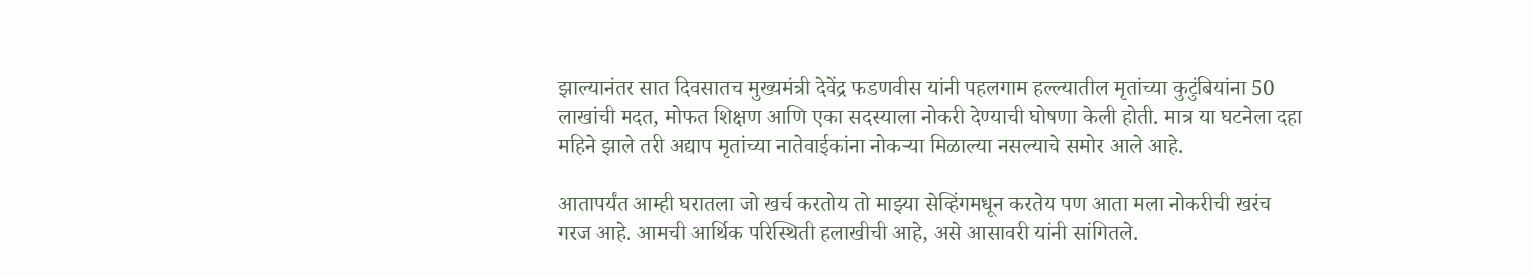झाल्यानंतर सात दिवसातच मुख्यमंत्री देवेंद्र फडणवीस यांनी पहलगाम हल्ल्यातील मृतांच्या कुटुंबियांना 50 लाखांची मदत, मोफत शिक्षण आणि एका सदस्याला नोकरी देण्याची घोषणा केली होती. मात्र या घटनेला दहा महिने झाले तरी अद्याप मृतांच्या नातेवाईकांना नोकऱ्या मिळाल्या नसल्याचे समोर आले आहे.

आतापर्यंत आम्ही घरातला जो खर्च करतोय तो माझ्या सेव्हिंगमधून करतेय पण आता मला नोकरीची खरंच गरज आहे. आमची आर्थिक परिस्थिती हलाखीची आहे, असे आसावरी यांनी सांगितले.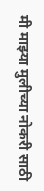मी माझ्या मुलीच्या नोकरी साठी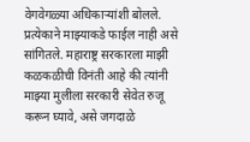वेगवेगळ्या अधिकाऱ्यांशी बोलले. प्रत्येकाने माझ्याकडे फाईल नाही असे सांगितले. महाराष्ट्र सरकारला माझी कळकळीची विनंती आहे की त्यांनी माझ्या मुलीला सरकारी सेवेत रुजू करून घ्यावे, असे जगदाळे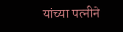यांच्या पत्नीने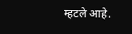म्हटले आहे.